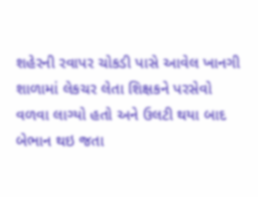શહેરની રવાપર ચોકડી પાસે આવેલ ખાનગી શાળામાં લેકચર લેતા શિક્ષકને પરસેવો વળવા લાગ્યો હતો અને ઉલટી થયા બાદ બેભાન થઇ જતા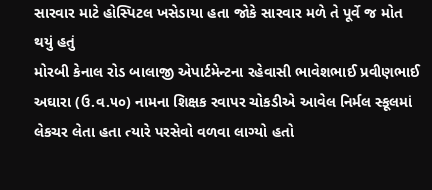સારવાર માટે હોસ્પિટલ ખસેડાયા હતા જોકે સારવાર મળે તે પૂર્વે જ મોત થયું હતું
મોરબી કેનાલ રોડ બાલાજી એપાર્ટમેન્ટના રહેવાસી ભાવેશભાઈ પ્રવીણભાઈ અઘારા (ઉ.વ.૫૦) નામના શિક્ષક રવાપર ચોકડીએ આવેલ નિર્મલ સ્કૂલમાં લેકચર લેતા હતા ત્યારે પરસેવો વળવા લાગ્યો હતો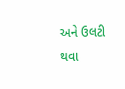અને ઉલટી થવા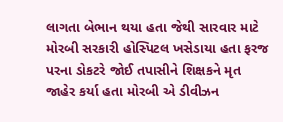લાગતા બેભાન થયા હતા જેથી સારવાર માટે મોરબી સરકારી હોસ્પિટલ ખસેડાયા હતા ફરજ પરના ડોકટરે જોઈ તપાસીને શિક્ષકને મૃત જાહેર કર્યા હતા મોરબી એ ડીવીઝન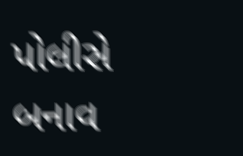પોલીસે બનાવ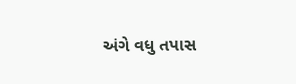અંગે વધુ તપાસ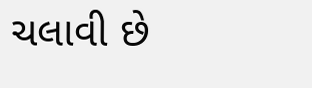ચલાવી છે